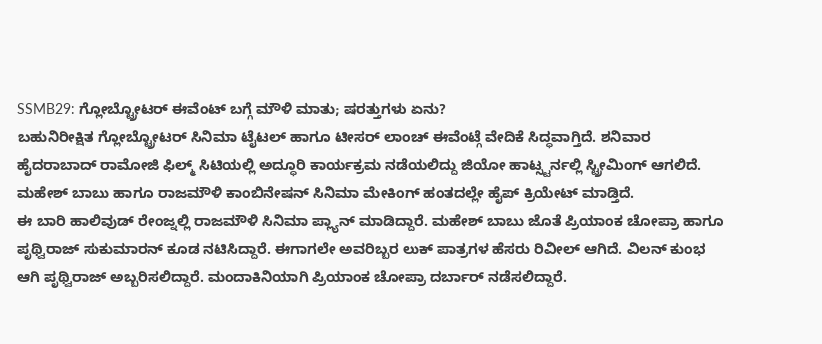SSMB29: ಗ್ಲೋಬ್ಟ್ರೋಟರ್ ಈವೆಂಟ್ ಬಗ್ಗೆ ಮೌಳಿ ಮಾತು; ಷರತ್ತುಗಳು ಏನು?
ಬಹುನಿರೀಕ್ಷಿತ ಗ್ಲೋಬ್ಟ್ರೋಟರ್ ಸಿನಿಮಾ ಟೈಟಲ್ ಹಾಗೂ ಟೀಸರ್ ಲಾಂಚ್ ಈವೆಂಟ್ಗೆ ವೇದಿಕೆ ಸಿದ್ಧವಾಗ್ತಿದೆ. ಶನಿವಾರ ಹೈದರಾಬಾದ್ ರಾಮೋಜಿ ಫಿಲ್ಮ್ ಸಿಟಿಯಲ್ಲಿ ಅದ್ಧೂರಿ ಕಾರ್ಯಕ್ರಮ ನಡೆಯಲಿದ್ದು ಜಿಯೋ ಹಾಟ್ಸ್ಟರ್ನಲ್ಲಿ ಸ್ಟ್ರೀಮಿಂಗ್ ಆಗಲಿದೆ. ಮಹೇಶ್ ಬಾಬು ಹಾಗೂ ರಾಜಮೌಳಿ ಕಾಂಬಿನೇಷನ್ ಸಿನಿಮಾ ಮೇಕಿಂಗ್ ಹಂತದಲ್ಲೇ ಹೈಪ್ ಕ್ರಿಯೇಟ್ ಮಾಡ್ತಿದೆ.
ಈ ಬಾರಿ ಹಾಲಿವುಡ್ ರೇಂಜ್ನಲ್ಲಿ ರಾಜಮೌಳಿ ಸಿನಿಮಾ ಪ್ಲ್ಯಾನ್ ಮಾಡಿದ್ದಾರೆ. ಮಹೇಶ್ ಬಾಬು ಜೊತೆ ಪ್ರಿಯಾಂಕ ಚೋಪ್ರಾ ಹಾಗೂ ಪೃಥ್ವಿರಾಜ್ ಸುಕುಮಾರನ್ ಕೂಡ ನಟಿಸಿದ್ದಾರೆ. ಈಗಾಗಲೇ ಅವರಿಬ್ಬರ ಲುಕ್ ಪಾತ್ರಗಳ ಹೆಸರು ರಿವೀಲ್ ಆಗಿದೆ. ವಿಲನ್ ಕುಂಭ ಆಗಿ ಪೃಥ್ವಿರಾಜ್ ಅಬ್ಬರಿಸಲಿದ್ದಾರೆ. ಮಂದಾಕಿನಿಯಾಗಿ ಪ್ರಿಯಾಂಕ ಚೋಪ್ರಾ ದರ್ಬಾರ್ ನಡೆಸಲಿದ್ದಾರೆ.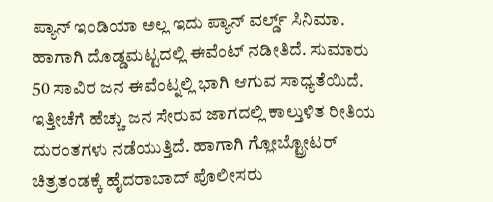ಪ್ಯಾನ್ ಇಂಡಿಯಾ ಅಲ್ಲ ಇದು ಪ್ಯಾನ್ ವರ್ಲ್ಡ್ ಸಿನಿಮಾ. ಹಾಗಾಗಿ ದೊಡ್ಡಮಟ್ಟದಲ್ಲಿ ಈವೆಂಟ್ ನಡೀತಿದೆ. ಸುಮಾರು 50 ಸಾವಿರ ಜನ ಈವೆಂಟ್ನಲ್ಲಿ ಭಾಗಿ ಆಗುವ ಸಾಧ್ಯತೆಯಿದೆ. ಇತ್ತೀಚೆಗೆ ಹೆಚ್ಚು ಜನ ಸೇರುವ ಜಾಗದಲ್ಲಿ ಕಾಲ್ತುಳಿತ ರೀತಿಯ ದುರಂತಗಳು ನಡೆಯುತ್ತಿದೆ. ಹಾಗಾಗಿ ಗ್ಲೋಬ್ಟ್ರೋಟರ್ ಚಿತ್ರತಂಡಕ್ಕೆ ಹೈದರಾಬಾದ್ ಪೊಲೀಸರು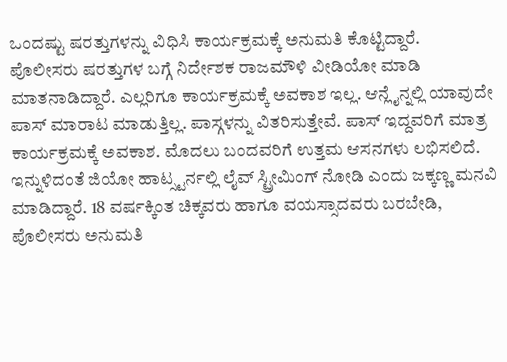ಒಂದಷ್ಟು ಷರತ್ತುಗಳನ್ನು ವಿಧಿಸಿ ಕಾರ್ಯಕ್ರಮಕ್ಕೆ ಅನುಮತಿ ಕೊಟ್ಟಿದ್ದಾರೆ.
ಪೊಲೀಸರು ಷರತ್ತುಗಳ ಬಗ್ಗೆ ನಿರ್ದೇಶಕ ರಾಜಮೌಳಿ ವೀಡಿಯೋ ಮಾಡಿ ಮಾತನಾಡಿದ್ದಾರೆ. ಎಲ್ಲರಿಗೂ ಕಾರ್ಯಕ್ರಮಕ್ಕೆ ಅವಕಾಶ ಇಲ್ಲ. ಆನ್ಲೈನ್ನಲ್ಲಿ ಯಾವುದೇ ಪಾಸ್ ಮಾರಾಟ ಮಾಡುತ್ತಿಲ್ಲ. ಪಾಸ್ಗಳನ್ನು ವಿತರಿಸುತ್ತೇವೆ. ಪಾಸ್ ಇದ್ದವರಿಗೆ ಮಾತ್ರ ಕಾರ್ಯಕ್ರಮಕ್ಕೆ ಅವಕಾಶ. ಮೊದಲು ಬಂದವರಿಗೆ ಉತ್ತಮ ಆಸನಗಳು ಲಭಿಸಲಿದೆ. ಇನ್ನುಳಿದಂತೆ ಜಿಯೋ ಹಾಟ್ಸ್ಟರ್ನಲ್ಲಿ ಲೈವ್ ಸ್ಟ್ರೀಮಿಂಗ್ ನೋಡಿ ಎಂದು ಜಕ್ಕಣ್ಣ ಮನವಿ ಮಾಡಿದ್ದಾರೆ. 18 ವರ್ಷಕ್ಕಿಂತ ಚಿಕ್ಕವರು ಹಾಗೂ ವಯಸ್ಸಾದವರು ಬರಬೇಡಿ, ಪೊಲೀಸರು ಅನುಮತಿ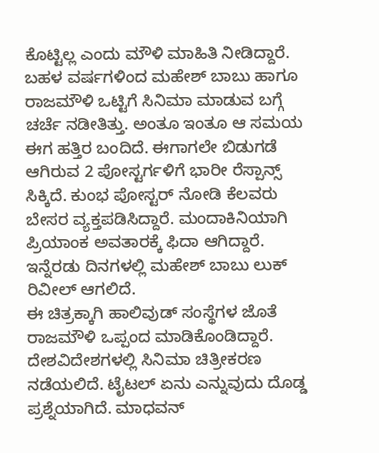ಕೊಟ್ಟಿಲ್ಲ ಎಂದು ಮೌಳಿ ಮಾಹಿತಿ ನೀಡಿದ್ದಾರೆ.
ಬಹಳ ವರ್ಷಗಳಿಂದ ಮಹೇಶ್ ಬಾಬು ಹಾಗೂ ರಾಜಮೌಳಿ ಒಟ್ಟಿಗೆ ಸಿನಿಮಾ ಮಾಡುವ ಬಗ್ಗೆ ಚರ್ಚೆ ನಡೀತಿತ್ತು. ಅಂತೂ ಇಂತೂ ಆ ಸಮಯ ಈಗ ಹತ್ತಿರ ಬಂದಿದೆ. ಈಗಾಗಲೇ ಬಿಡುಗಡೆ ಆಗಿರುವ 2 ಪೋಸ್ಟರ್ಗಳಿಗೆ ಭಾರೀ ರೆಸ್ಪಾನ್ಸ್ ಸಿಕ್ಕಿದೆ. ಕುಂಭ ಪೋಸ್ಟರ್ ನೋಡಿ ಕೆಲವರು ಬೇಸರ ವ್ಯಕ್ತಪಡಿಸಿದ್ದಾರೆ. ಮಂದಾಕಿನಿಯಾಗಿ ಪ್ರಿಯಾಂಕ ಅವತಾರಕ್ಕೆ ಫಿದಾ ಆಗಿದ್ದಾರೆ. ಇನ್ನೆರಡು ದಿನಗಳಲ್ಲಿ ಮಹೇಶ್ ಬಾಬು ಲುಕ್ ರಿವೀಲ್ ಆಗಲಿದೆ.
ಈ ಚಿತ್ರಕ್ಕಾಗಿ ಹಾಲಿವುಡ್ ಸಂಸ್ಥೆಗಳ ಜೊತೆ ರಾಜಮೌಳಿ ಒಪ್ಪಂದ ಮಾಡಿಕೊಂಡಿದ್ದಾರೆ. ದೇಶವಿದೇಶಗಳಲ್ಲಿ ಸಿನಿಮಾ ಚಿತ್ರೀಕರಣ ನಡೆಯಲಿದೆ. ಟೈಟಲ್ ಏನು ಎನ್ನುವುದು ದೊಡ್ಡ ಪ್ರಶ್ನೆಯಾಗಿದೆ. ಮಾಧವನ್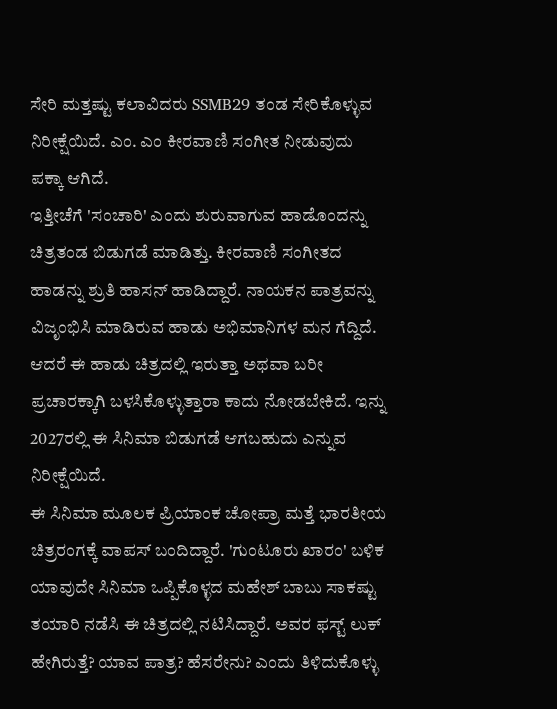ಸೇರಿ ಮತ್ತಷ್ಟು ಕಲಾವಿದರು SSMB29 ತಂಡ ಸೇರಿಕೊಳ್ಳುವ ನಿರೀಕ್ಷೆಯಿದೆ. ಎಂ. ಎಂ ಕೀರವಾಣಿ ಸಂಗೀತ ನೀಡುವುದು ಪಕ್ಕಾ ಆಗಿದೆ.
ಇತ್ತೀಚೆಗೆ 'ಸಂಚಾರಿ' ಎಂದು ಶುರುವಾಗುವ ಹಾಡೊಂದನ್ನು ಚಿತ್ರತಂಡ ಬಿಡುಗಡೆ ಮಾಡಿತ್ತು. ಕೀರವಾಣಿ ಸಂಗೀತದ ಹಾಡನ್ನು ಶ್ರುತಿ ಹಾಸನ್ ಹಾಡಿದ್ದಾರೆ. ನಾಯಕನ ಪಾತ್ರವನ್ನು ವಿಜೃಂಭಿಸಿ ಮಾಡಿರುವ ಹಾಡು ಅಭಿಮಾನಿಗಳ ಮನ ಗೆದ್ದಿದೆ. ಆದರೆ ಈ ಹಾಡು ಚಿತ್ರದಲ್ಲಿ ಇರುತ್ತಾ ಅಥವಾ ಬರೀ ಪ್ರಚಾರಕ್ಕಾಗಿ ಬಳಸಿಕೊಳ್ಳುತ್ತಾರಾ ಕಾದು ನೋಡಬೇಕಿದೆ. ಇನ್ನು 2027ರಲ್ಲಿ ಈ ಸಿನಿಮಾ ಬಿಡುಗಡೆ ಆಗಬಹುದು ಎನ್ನುವ ನಿರೀಕ್ಷೆಯಿದೆ.
ಈ ಸಿನಿಮಾ ಮೂಲಕ ಪ್ರಿಯಾಂಕ ಚೋಪ್ರಾ ಮತ್ತೆ ಭಾರತೀಯ ಚಿತ್ರರಂಗಕ್ಕೆ ವಾಪಸ್ ಬಂದಿದ್ದಾರೆ. 'ಗುಂಟೂರು ಖಾರಂ' ಬಳಿಕ ಯಾವುದೇ ಸಿನಿಮಾ ಒಪ್ಪಿಕೊಳ್ಳದ ಮಹೇಶ್ ಬಾಬು ಸಾಕಷ್ಟು ತಯಾರಿ ನಡೆಸಿ ಈ ಚಿತ್ರದಲ್ಲಿ ನಟಿಸಿದ್ದಾರೆ. ಅವರ ಫಸ್ಟ್ ಲುಕ್ ಹೇಗಿರುತ್ತೆ? ಯಾವ ಪಾತ್ರ? ಹೆಸರೇನು? ಎಂದು ತಿಳಿದುಕೊಳ್ಳು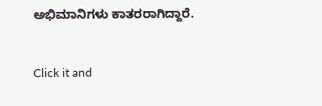ಅಭಿಮಾನಿಗಳು ಕಾತರರಾಗಿದ್ದಾರೆ.


Click it and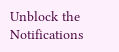Unblock the Notifications